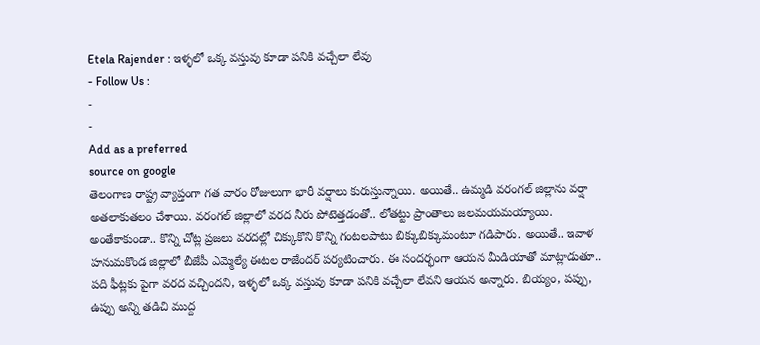Etela Rajender : ఇళ్ళలో ఒక్క వస్తువు కూడా పనికి వచ్చేలా లేవు
- Follow Us :
-
-
Add as a preferred
source on google
తెలంగాణ రాష్ట్ర వ్యాప్తంగా గత వారం రోజులుగా భారీ వర్షాలు కురుస్తున్నాయి. అయితే.. ఉమ్మడి వరంగల్ జిల్లాను వర్షా అతలాకుతలం చేశాయి. వరంగల్ జిల్లాలో వరద నీరు పోటెత్తడంతో.. లోతట్టు ప్రాంతాలు జలమయమయ్యాయి. అంతేకాకుండా.. కొన్ని చోట్ల ప్రజలు వరదల్లో చిక్కుకొని కొన్ని గంటలపాటు బిక్కుబిక్కుమంటూ గడిపారు. అయితే.. ఇవాళ హనుమకొండ జిల్లాలో బీజేపీ ఎమ్మెల్యే ఈటల రాజేందర్ పర్యటించారు. ఈ సందర్భంగా ఆయన మీడియాతో మాట్లాడుతూ.. పది ఫీట్లకు పైగా వరద వచ్చిందని, ఇళ్ళలో ఒక్క వస్తువు కూడా పనికి వచ్చేలా లేవని ఆయన అన్నారు. బియ్యం, పప్పు, ఉప్పు అన్ని తడిచి ముద్ద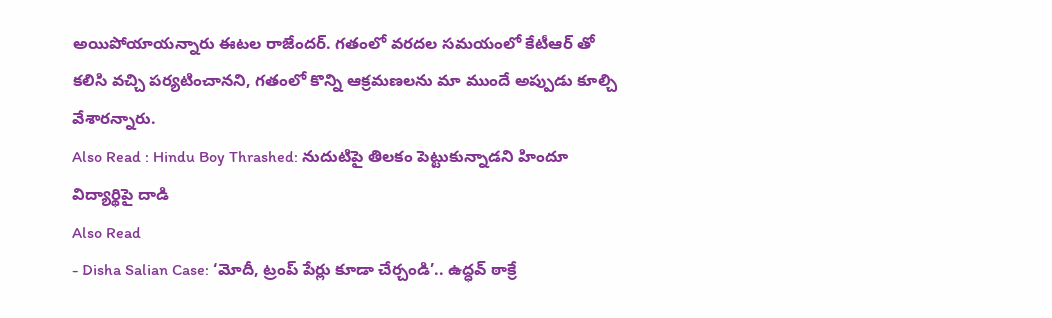అయిపోయాయన్నారు ఈటల రాజేందర్. గతంలో వరదల సమయంలో కేటీఆర్ తో కలిసి వచ్చి పర్యటించానని, గతంలో కొన్ని ఆక్రమణలను మా ముందే అప్పుడు కూల్చి వేశారన్నారు.
Also Read : Hindu Boy Thrashed: నుదుటిపై తిలకం పెట్టుకున్నాడని హిందూ విద్యార్థిపై దాడి
Also Read
- Disha Salian Case: ‘మోదీ, ట్రంప్ పేర్లు కూడా చేర్చండి’.. ఉద్ధవ్ ఠాక్రే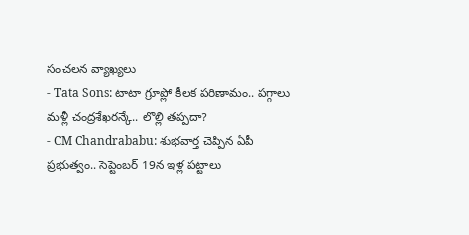సంచలన వ్యాఖ్యలు
- Tata Sons: టాటా గ్రూప్లో కీలక పరిణామం.. పగ్గాలు మళ్లీ చంద్రశేఖరన్కే.. లొల్లి తప్పదా?
- CM Chandrababu: శుభవార్త చెప్పిన ఏపీ ప్రభుత్వం.. సెప్టెంబర్ 19న ఇళ్ల పట్టాలు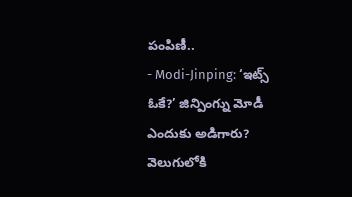పంపిణీ..
- Modi-Jinping: ‘ఇట్స్ ఓకే?’ జిన్పింగ్ను మోడీ ఎందుకు అడిగారు? వెలుగులోకి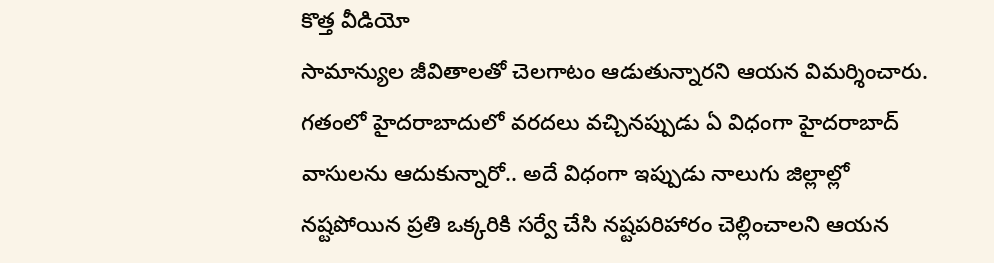కొత్త వీడియో
సామాన్యుల జీవితాలతో చెలగాటం ఆడుతున్నారని ఆయన విమర్శించారు. గతంలో హైదరాబాదులో వరదలు వచ్చినప్పుడు ఏ విధంగా హైదరాబాద్ వాసులను ఆదుకున్నారో.. అదే విధంగా ఇప్పుడు నాలుగు జిల్లాల్లో నష్టపోయిన ప్రతి ఒక్కరికి సర్వే చేసి నష్టపరిహారం చెల్లించాలని ఆయన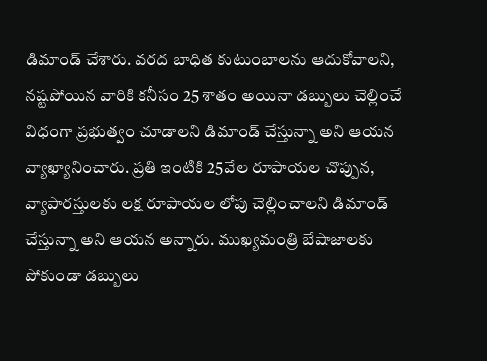డిమాండ్ చేశారు. వరద బాధిత కుటుంబాలను ఆదుకోవాలని, నష్టపోయిన వారికి కనీసం 25 శాతం అయినా డబ్బులు చెల్లించే విధంగా ప్రభుత్వం చూడాలని డిమాండ్ చేస్తున్నా అని ఆయన వ్యాఖ్యానించారు. ప్రతి ఇంటికి 25వేల రూపాయల చొప్పున, వ్యాపారస్తులకు లక్ష రూపాయల లోపు చెల్లించాలని డిమాండ్ చేస్తున్నా అని ఆయన అన్నారు. ముఖ్యమంత్రి బేషాజాలకు పోకుండా డబ్బులు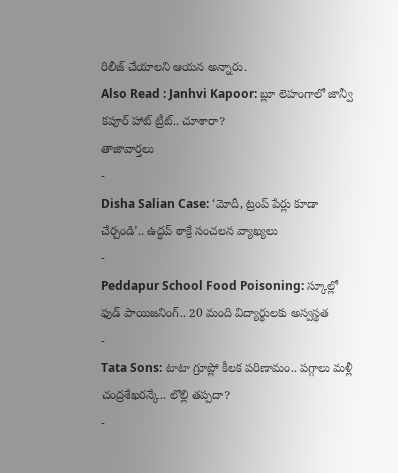రిలీజ్ చేయాలని ఆయన అన్నారు.
Also Read : Janhvi Kapoor: బ్లూ లెహంగాలో జాన్వీ కపూర్ హాట్ ట్రీట్.. చూశారా?
తాజావార్తలు
-
Disha Salian Case: ‘మోదీ, ట్రంప్ పేర్లు కూడా చేర్చండి’.. ఉద్ధవ్ ఠాక్రే సంచలన వ్యాఖ్యలు
-
Peddapur School Food Poisoning: స్కూల్లో ఫుడ్ పాయిజనింగ్.. 20 మంది విద్యార్థులకు అస్వస్థత
-
Tata Sons: టాటా గ్రూప్లో కీలక పరిణామం.. పగ్గాలు మళ్లీ చంద్రశేఖరన్కే.. లొల్లి తప్పదా?
-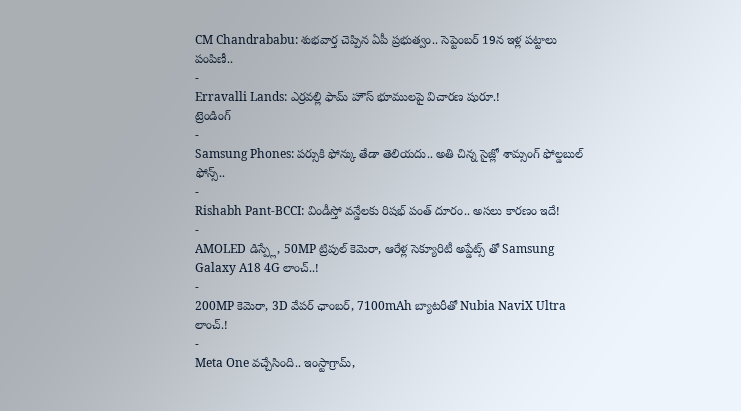CM Chandrababu: శుభవార్త చెప్పిన ఏపీ ప్రభుత్వం.. సెప్టెంబర్ 19న ఇళ్ల పట్టాలు పంపిణీ..
-
Erravalli Lands: ఎర్రవల్లి ఫామ్ హౌస్ భూములపై విచారణ షురూ.!
ట్రెండింగ్
-
Samsung Phones: పర్సుకి ఫోన్కు తేడా తెలియదు.. అతి చిన్న సైజ్లో శామ్సంగ్ ఫోల్డబుల్ ఫోన్స్..
-
Rishabh Pant-BCCI: విండీస్తో వన్డేలకు రిషభ్ పంత్ దూరం.. అసలు కారణం ఇదే!
-
AMOLED డిస్ప్లే, 50MP ట్రిపుల్ కెమెరా, ఆరేళ్ల సెక్యూరిటీ అప్డేట్స్ తో Samsung Galaxy A18 4G లాంచ్..!
-
200MP కెమెరా, 3D వేపర్ ఛాంబర్, 7100mAh బ్యాటరీతో Nubia NaviX Ultra లాంచ్.!
-
Meta One వచ్చేసింది.. ఇంస్టాగ్రామ్,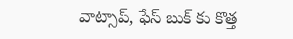వాట్సాప్, ఫేస్ బుక్ కు కొత్త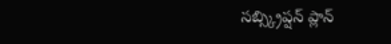సబ్స్క్రిప్షన్ ప్లాన్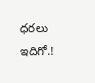ధరలు ఇదిగో.!